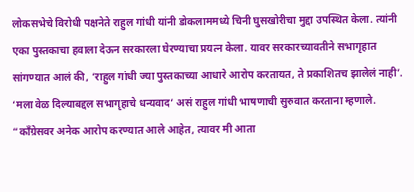लोकसभेचे विरोधी पक्षनेते राहुल गांधी यांनी डोकलाममध्ये चिनी घुसखोरीचा मुद्दा उपस्थित केला. त्यांनी एका पुस्तकाचा हवाला देऊन सरकारला घेरण्याचा प्रयत्न केला. यावर सरकारच्यावतीने सभागृहात सांगण्यात आलं की, ‘राहुल गांधी ज्या पुस्तकाच्या आधारे आरोप करतायत, ते प्रकाशितच झालेलं नाही’. ‘मला वेळ दिल्याबद्दल सभागृहाचे धन्यवाद’ असं राहुल गांधी भाषणाची सुरुवात करताना म्हणाले. “काँग्रेसवर अनेक आरोप करण्यात आले आहेत, त्यावर मी आता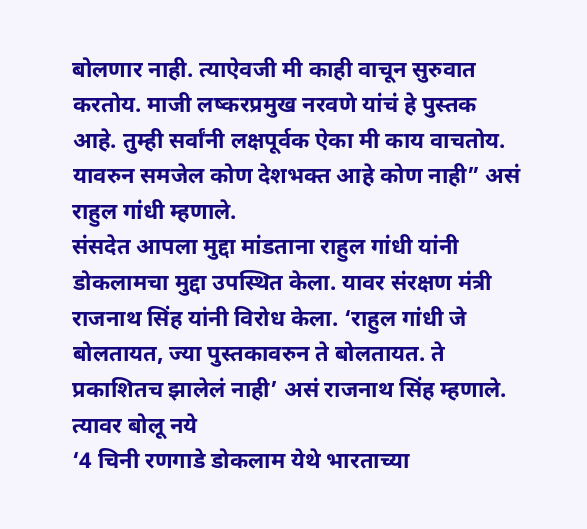बोलणार नाही. त्याऐवजी मी काही वाचून सुरुवात करतोय. माजी लष्करप्रमुख नरवणे यांचं हे पुस्तक आहे. तुम्ही सर्वांनी लक्षपूर्वक ऐका मी काय वाचतोय. यावरुन समजेल कोण देशभक्त आहे कोण नाही” असं राहुल गांधी म्हणाले.
संसदेत आपला मुद्दा मांडताना राहुल गांधी यांनी डोकलामचा मुद्दा उपस्थित केला. यावर संरक्षण मंत्री राजनाथ सिंह यांनी विरोध केला. ‘राहुल गांधी जे बोलतायत, ज्या पुस्तकावरुन ते बोलतायत. ते प्रकाशितच झालेलं नाही’ असं राजनाथ सिंह म्हणाले.
त्यावर बोलू नये
‘4 चिनी रणगाडे डोकलाम येथे भारताच्या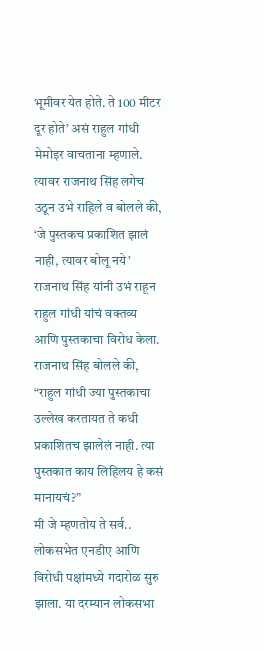भूमीवर येत होते. ते 100 मीटर दूर होते’ असं राहुल गांधी मेमोइर वाचताना म्हणाले. त्यावर राजनाथ सिंह लगेच उठून उभे राहिले व बोलले की, ‘जे पुस्तकच प्रकाशित झालं नाही, त्यावर बोलू नये’ राजनाथ सिंह यांनी उभं राहून राहुल गांधी यांचं वक्तव्य आणि पुस्तकाचा विरोध केला. राजनाथ सिंह बोलले की, “राहुल गांधी ज्या पुस्तकाचा उल्लेख करतायत ते कधी प्रकाशितच झालेलं नाही. त्या पुस्तकात काय लिहिलय हे कसं मानायचं?”
मी जे म्हणतोय ते सर्व..
लोकसभेत एनडीए आणि विरोधी पक्षांमध्ये गदारोळ सुरु झाला. या दरम्यान लोकसभा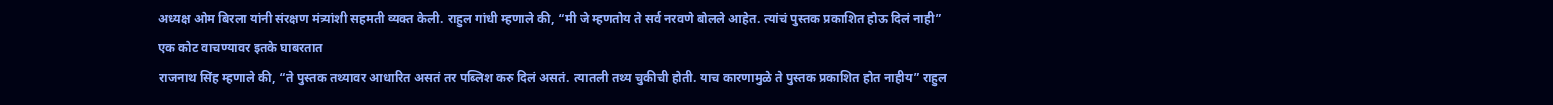अध्यक्ष ओम बिरला यांनी संरक्षण मंत्र्यांशी सहमती व्यक्त केली. राहुल गांधी म्हणाले की, “मी जे म्हणतोय ते सर्व नरवणे बोलले आहेत. त्यांचं पुस्तक प्रकाशित होऊ दिलं नाही”
एक कोट वाचण्यावर इतके घाबरतात
राजनाथ सिंह म्हणाले की, “ते पुस्तक तथ्यावर आधारित असतं तर पब्लिश करु दिलं असतं. त्यातली तथ्य चुकीची होती. याच कारणामुळे ते पुस्तक प्रकाशित होत नाहीय” राहुल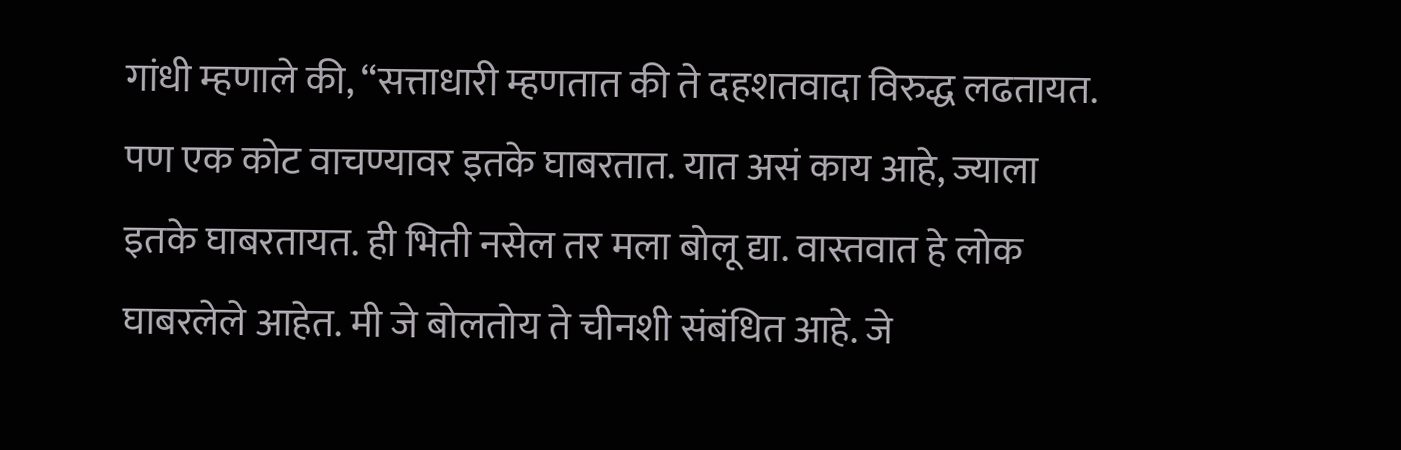गांधी म्हणाले की, “सत्ताधारी म्हणतात की ते दहशतवादा विरुद्ध लढतायत. पण एक कोट वाचण्यावर इतके घाबरतात. यात असं काय आहे, ज्याला इतके घाबरतायत. ही भिती नसेल तर मला बोलू द्या. वास्तवात हे लोक घाबरलेले आहेत. मी जे बोलतोय ते चीनशी संबंधित आहे. जे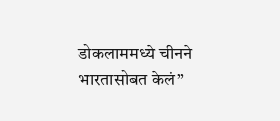डोकलाममध्ये चीनने भारतासोबत केलं”